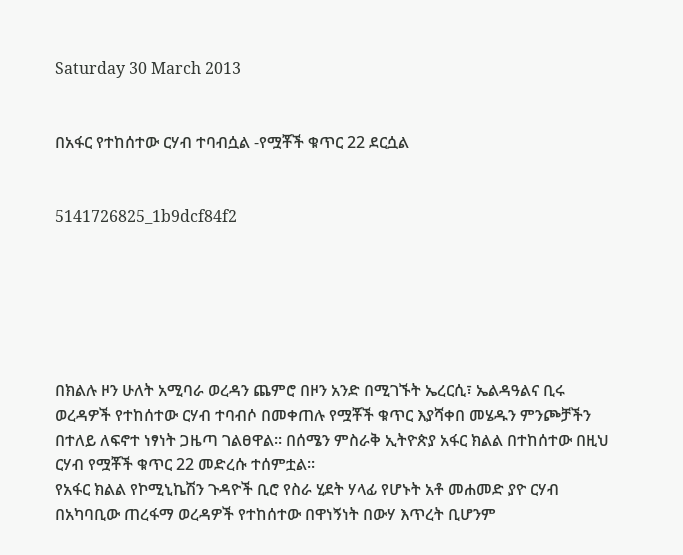Saturday 30 March 2013


በአፋር የተከሰተው ርሃብ ተባብሷል -የሟቾች ቁጥር 22 ደርሷል


5141726825_1b9dcf84f2






በክልሉ ዞን ሁለት አሚባራ ወረዳን ጨምሮ በዞን አንድ በሚገኙት ኤረርሲ፣ ኤልዳዓልና ቢሩ ወረዳዎች የተከሰተው ርሃብ ተባብሶ በመቀጠሉ የሟቾች ቁጥር እያሻቀበ መሄዱን ምንጮቻችን በተለይ ለፍኖተ ነፃነት ጋዜጣ ገልፀዋል፡፡ በሰሜን ምስራቅ ኢትዮጵያ አፋር ክልል በተከሰተው በዚህ ርሃብ የሟቾች ቁጥር 22 መድረሱ ተሰምቷል፡፡
የአፋር ክልል የኮሚኒኬሽን ጉዳዮች ቢሮ የስራ ሂደት ሃላፊ የሆኑት አቶ መሐመድ ያዮ ርሃብ በአካባቢው ጠረፋማ ወረዳዎች የተከሰተው በዋነኝነት በውሃ እጥረት ቢሆንም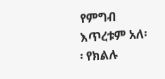የምግብ እጥረቱም አለ፡፡ የክልሉ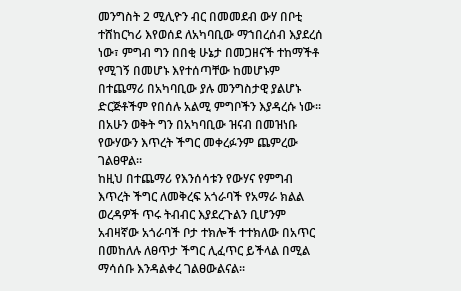መንግስት 2 ሚሊዮን ብር በመመደብ ውሃ በቦቲ ተሸከርካሪ እየወሰደ ለአካባቢው ማኀበረሰብ እያደረሰ ነው፣ ምግብ ግን በበቂ ሁኔታ በመጋዘናች ተከማችቶ የሚገኝ በመሆኑ እየተሰጣቸው ከመሆኑም በተጨማሪ በአካባቢው ያሉ መንግስታዊ ያልሆኑ ድርጅቶችም የበሰሉ አልሚ ምግቦችን እያዳረሱ ነው፡፡ በአሁን ወቅት ግን በአካባቢው ዝናብ በመዝነቡ የውሃውን እጥረት ችግር መቀረፉንም ጨምረው ገልፀዋል፡፡
ከዚህ በተጨማሪ የእንሰሳቱን የውሃና የምግብ እጥረት ችግር ለመቅረፍ አጎራባች የአማራ ክልል ወረዳዎች ጥሩ ትብብር እያደረጉልን ቢሆንም አብዛኛው አጎራባች ቦታ ተክሎች ተተክለው በአጥር በመከለሉ ለፀጥታ ችግር ሊፈጥር ይችላል በሚል ማሳሰቡ እንዳልቀረ ገልፀውልናል፡፡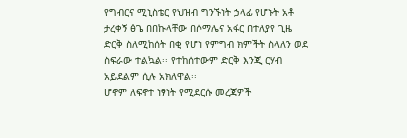የግብርና ሚኒስቴር የህዝብ ግንኙነት ኃላፊ የሆኑት አቶ ታረቀኝ ፅጌ በበኩላቸው በሶማሌና አፋር በተለያየ ጊዜ ድርቅ ስለሚከሰት በቂ የሆነ የምግብ ክምችት ስላለን ወደ ስፍራው ተልኳል፡፡ የተከሰተውም ድርቅ እንጂ ርሃብ አይደልም ሲሉ አክለዋል፡፡
ሆኖም ለፍኖተ ነፃነት የሚደርሱ መረጃዎች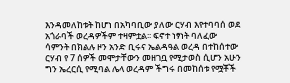እንዳመለከቱት ከሆነ በአካባቢው ያለው ርሃብ እየተባባሰ ወደ አጎራባች ወረዳዎችም ተዛምቷል፡፡ ፍኖተ ነፃነት ባለፈው ሳምንት በክልሉ ዞን አንድ ቢሩና ኤልዳዓል ወረዳ በተከሰተው ርሃብ የ 7 ሰዎች መሞታቸውን መዘገቧ የሚታወስ ሲሆን አሁን ግን ኤረርሲ የሚባል ሌላ ወረዳም ችግሩ በመከሰቱ የሟቾች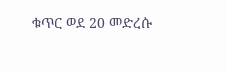ቁጥር ወደ 20 መድረሱ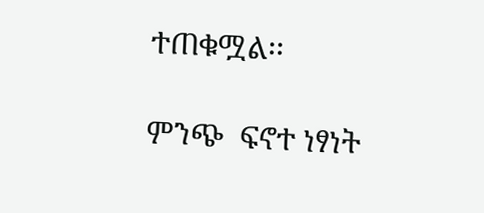ተጠቁሟል፡፡

ምንጭ  ፍኖተ ነፃነት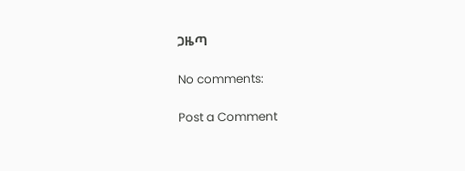ጋዜጣ

No comments:

Post a Comment